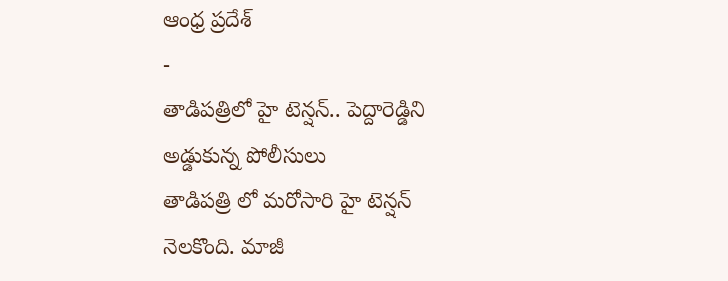ఆంధ్ర ప్రదేశ్
-
తాడిపత్రిలో హై టెన్షన్.. పెద్దారెడ్డిని అడ్డుకున్న పోలీసులు
తాడిపత్రి లో మరోసారి హై టెన్షన్ నెలకొంది. మాజీ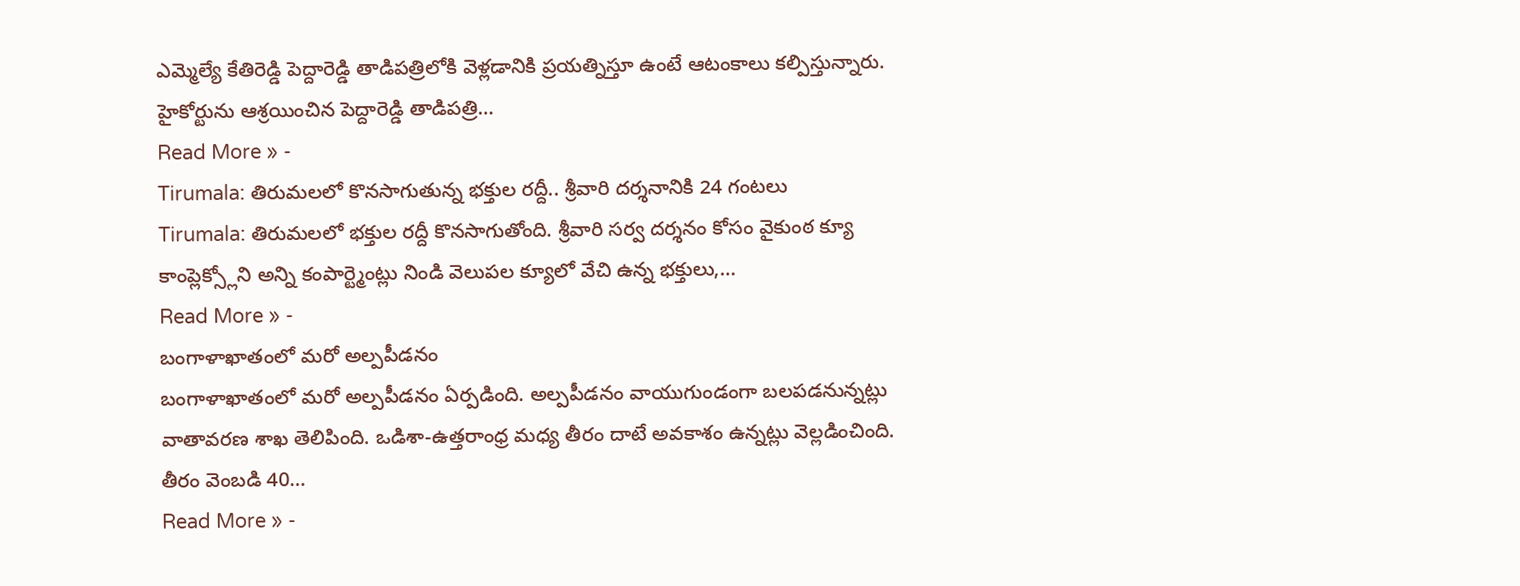ఎమ్మెల్యే కేతిరెడ్డి పెద్దారెడ్డి తాడిపత్రిలోకి వెళ్లడానికి ప్రయత్నిస్తూ ఉంటే ఆటంకాలు కల్పిస్తున్నారు. హైకోర్టును ఆశ్రయించిన పెద్దారెడ్డి తాడిపత్రి…
Read More » -
Tirumala: తిరుమలలో కొనసాగుతున్న భక్తుల రద్దీ.. శ్రీవారి దర్శనానికి 24 గంటలు
Tirumala: తిరుమలలో భక్తుల రద్దీ కొనసాగుతోంది. శ్రీవారి సర్వ దర్శనం కోసం వైకుంఠ క్యూ కాంప్లెక్స్లోని అన్ని కంపార్ట్మెంట్లు నిండి వెలుపల క్యూలో వేచి ఉన్న భక్తులు,…
Read More » -
బంగాళాఖాతంలో మరో అల్పపీడనం
బంగాళాఖాతంలో మరో అల్పపీడనం ఏర్పడింది. అల్పపీడనం వాయుగుండంగా బలపడనున్నట్లు వాతావరణ శాఖ తెలిపింది. ఒడిశా-ఉత్తరాంధ్ర మధ్య తీరం దాటే అవకాశం ఉన్నట్లు వెల్లడించింది. తీరం వెంబడి 40…
Read More » -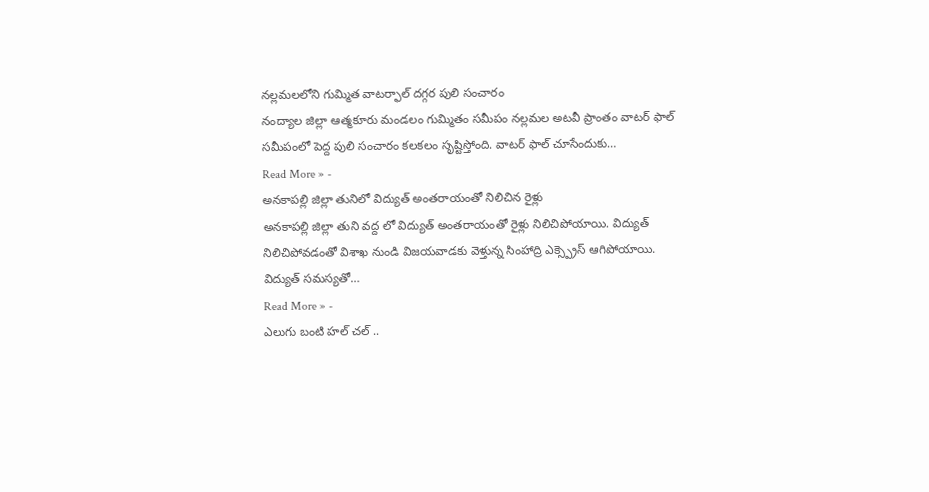నల్లమలలోని గుమ్మిత వాటర్ఫాల్ దగ్గర పులి సంచారం
నంద్యాల జిల్లా ఆత్మకూరు మండలం గుమ్మితం సమీపం నల్లమల అటవీ ప్రాంతం వాటర్ ఫాల్ సమీపంలో పెద్ద పులి సంచారం కలకలం సృష్టిస్తోంది. వాటర్ ఫాల్ చూసేందుకు…
Read More » -
అనకాపల్లి జిల్లా తునిలో విద్యుత్ అంతరాయంతో నిలిచిన రైళ్లు
అనకాపల్లి జిల్లా తుని వద్ద లో విద్యుత్ అంతరాయంతో రైళ్లు నిలిచిపోయాయి. విద్యుత్ నిలిచిపోవడంతో విశాఖ నుండి విజయవాడకు వెళ్తున్న సింహాద్రి ఎక్స్ప్రెస్ ఆగిపోయాయి. విద్యుత్ సమస్యతో…
Read More » -
ఎలుగు బంటి హల్ చల్ ..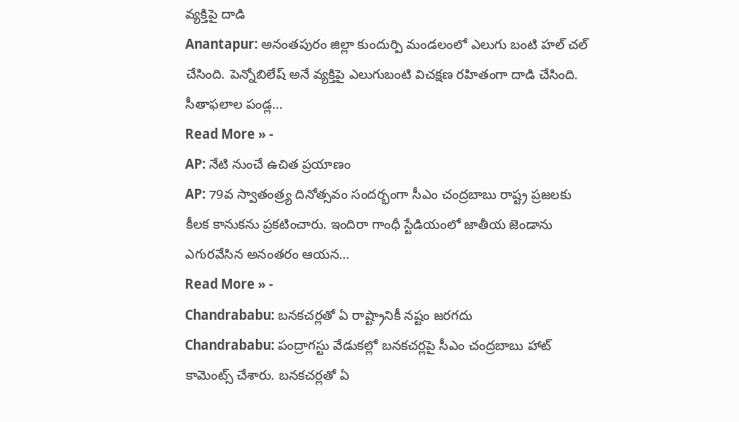వ్యక్తిపై దాడి
Anantapur: అనంతపురం జిల్లా కుందుర్పి మండలంలో ఎలుగు బంటి హల్ చల్ చేసింది. పెన్నోబిలేష్ అనే వ్యక్తిపై ఎలుగుబంటి విచక్షణ రహితంగా దాడి చేసింది. సీతాఫలాల పండ్ల…
Read More » -
AP: నేటి నుంచే ఉచిత ప్రయాణం
AP: 79వ స్వాతంత్ర్య దినోత్సవం సందర్భంగా సీఎం చంద్రబాబు రాష్ట్ర ప్రజలకు కీలక కానుకను ప్రకటించారు. ఇందిరా గాంధీ స్టేడియంలో జాతీయ జెండాను ఎగురవేసిన అనంతరం ఆయన…
Read More » -
Chandrababu: బనకచర్లతో ఏ రాష్ట్రానికీ నష్టం జరగదు
Chandrababu: పంద్రాగస్టు వేడుకల్లో బనకచర్లపై సీఎం చంద్రబాబు హాట్ కామెంట్స్ చేశారు. బనకచర్లతో ఏ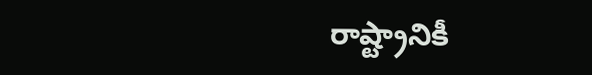రాష్ట్రానికీ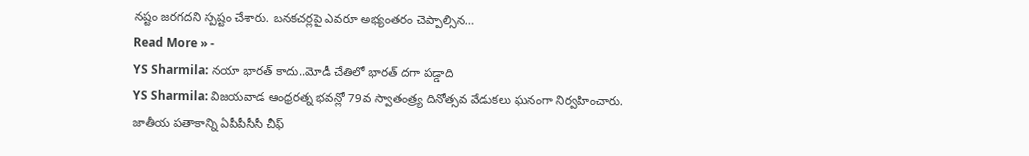నష్టం జరగదని స్పష్టం చేశారు. బనకచర్లపై ఎవరూ అభ్యంతరం చెప్పాల్సిన…
Read More » -
YS Sharmila: నయా భారత్ కాదు..మోడీ చేతిలో భారత్ దగా పడ్డాది
YS Sharmila: విజయవాడ ఆంధ్రరత్న భవన్లో 79వ స్వాతంత్ర్య దినోత్సవ వేడుకలు ఘనంగా నిర్వహించారు. జాతీయ పతాకాన్ని ఏపీపీసీసీ చీఫ్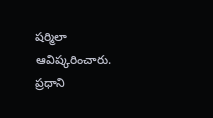షర్మిలా ఆవిష్కరించారు. ప్రధాని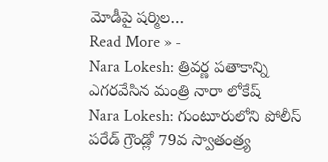మోడీపై షర్మిల…
Read More » -
Nara Lokesh: త్రివర్ణ పతాకాన్ని ఎగరవేసిన మంత్రి నారా లోకేష్
Nara Lokesh: గుంటూరులోని పోలీస్ పరేడ్ గ్రౌండ్లో 79వ స్వాతంత్ర్య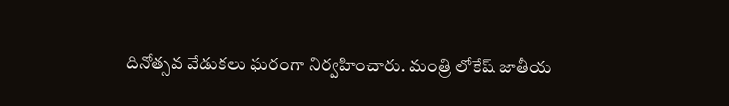దినోత్సవ వేడుకలు ఘరంగా నిర్వహించారు. మంత్రి లోకేష్ జాతీయ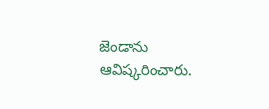జెండాను ఆవిష్కరించారు.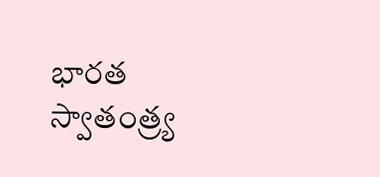భారత స్వాతంత్ర్య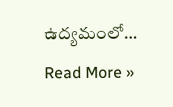ఉద్యమంలో…
Read More »